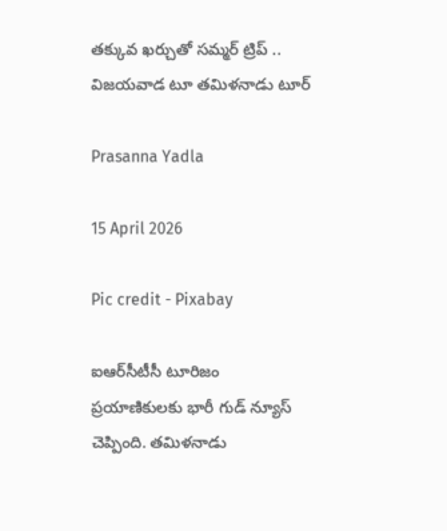తక్కువ ఖర్చుతో సమ్మర్ ట్రిప్ .. విజయవాడ టూ తమిళనాడు టూర్

Prasanna Yadla

15 April 2026

Pic credit - Pixabay

ఐఆర్‌సీటీసీ టూరిజం ప్రయాణికులకు భారీ గుడ్ న్యూస్ చెప్పింది. తమిళనాడు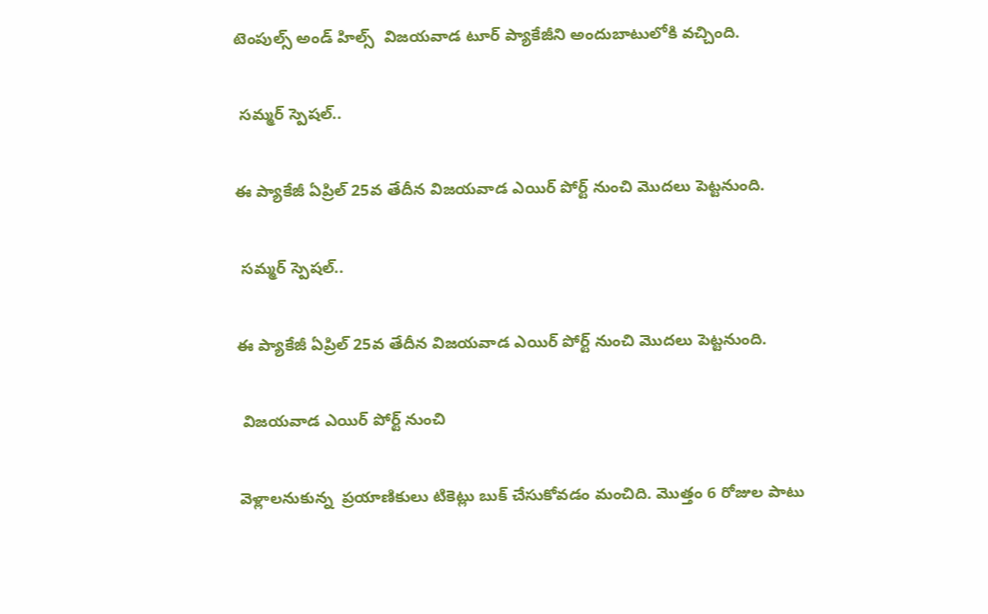టెంపుల్స్ అండ్ హిల్స్  విజయవాడ టూర్ ప్యాకేజీని అందుబాటులోకి వచ్చింది.

 సమ్మర్ స్పెషల్..

ఈ ప్యాకేజీ ఏప్రిల్ 25వ తేదీన విజయవాడ ఎయిర్ పోర్ట్ నుంచి మొదలు పెట్టనుంది.

 సమ్మర్ స్పెషల్..

ఈ ప్యాకేజీ ఏప్రిల్ 25వ తేదీన విజయవాడ ఎయిర్ పోర్ట్ నుంచి మొదలు పెట్టనుంది.

 విజయవాడ ఎయిర్ పోర్ట్ నుంచి

వెళ్లాలనుకున్న  ప్రయాణికులు టికెట్లు బుక్ చేసుకోవడం మంచిది. మొత్తం 6 రోజుల పాటు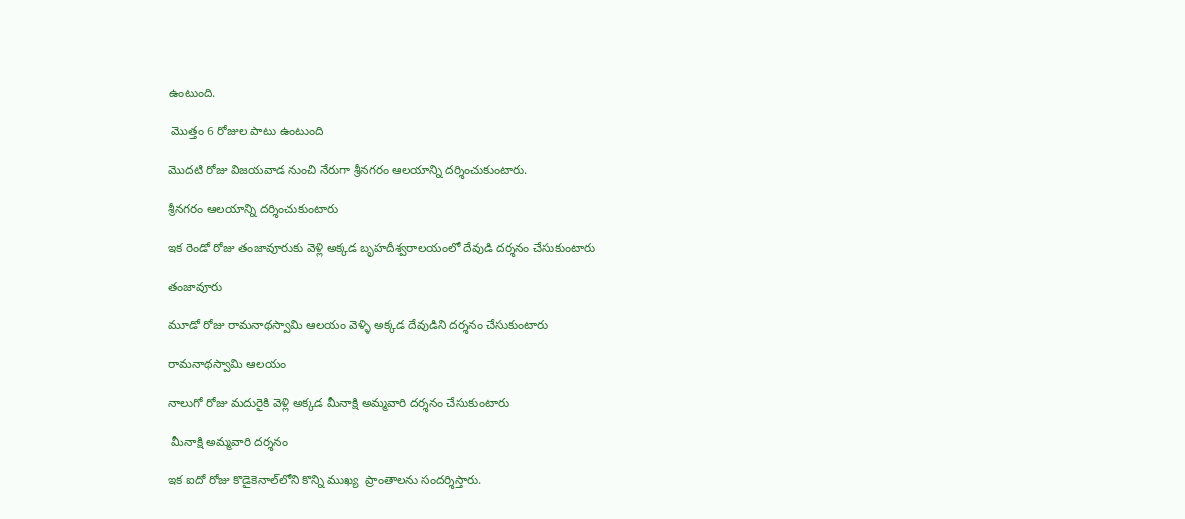ఉంటుంది.

 మొత్తం 6 రోజుల పాటు ఉంటుంది

మొదటి రోజు విజయవాడ నుంచి నేరుగా శ్రీనగరం ఆలయాన్ని దర్శించుకుంటారు.

శ్రీనగరం ఆలయాన్ని దర్శించుకుంటారు

ఇక రెండో రోజు తంజావూరుకు వెళ్లి అక్కడ బృహదీశ్వరాలయంలో దేవుడి దర్శనం చేసుకుంటారు

తంజావూరు

మూడో రోజు రామనాథస్వామి ఆలయం వెళ్ళి అక్కడ దేవుడిని దర్శనం చేసుకుంటారు

రామనాథస్వామి ఆలయం

నాలుగో రోజు మదురైకి వెళ్లి అక్కడ మీనాక్షి అమ్మవారి దర్శనం చేసుకుంటారు

 మీనాక్షి అమ్మవారి దర్శనం

ఇక ఐదో రోజు కొడైకెనాల్‌లోని కొన్ని ముఖ్య  ప్రాంతాలను సందర్శిస్తారు.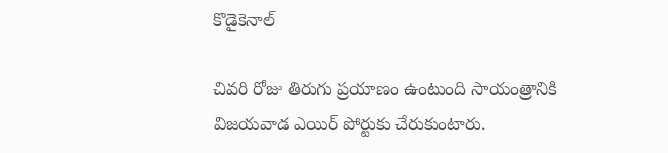కొడైకెనాల్‌

చివరి రోజు తిరుగు ప్రయాణం ఉంటుంది సాయంత్రానికి విజయవాడ ఎయిర్ పోర్టుకు చేరుకుంటారు.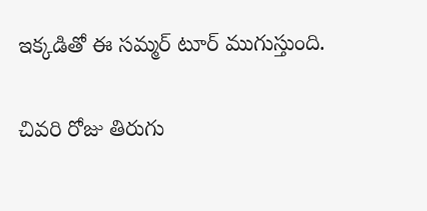ఇక్కడితో ఈ సమ్మర్ టూర్ ముగుస్తుంది.

చివరి రోజు తిరుగు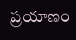ప్రయాణం